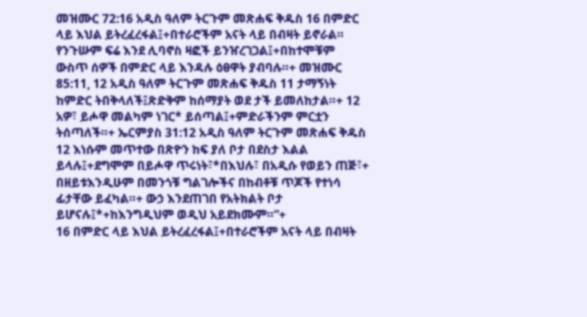መዝሙር 72:16 አዲስ ዓለም ትርጉም መጽሐፍ ቅዱስ 16 በምድር ላይ እህል ይትረፈረፋል፤+በተራሮችም አናት ላይ በብዛት ይኖራል። የንጉሡም ፍሬ እንደ ሊባኖስ ዛፎች ይንዠረገጋል፤+በከተሞቹም ውስጥ ሰዎች በምድር ላይ እንዳሉ ዕፀዋት ያብባሉ።+ መዝሙር 85:11, 12 አዲስ ዓለም ትርጉም መጽሐፍ ቅዱስ 11 ታማኝነት ከምድር ትበቅላለች፤ጽድቅም ከሰማያት ወደ ታች ይመለከታል።+ 12 አዎ፣ ይሖዋ መልካም ነገር* ይሰጣል፤+ምድራችንም ምርቷን ትሰጣለች።+ ኤርምያስ 31:12 አዲስ ዓለም ትርጉም መጽሐፍ ቅዱስ 12 እነሱም መጥተው በጽዮን ከፍ ያለ ቦታ በደስታ እልል ይላሉ፤+ደግሞም በይሖዋ ጥሩነት፣*በእህሉ፣ በአዲሱ የወይን ጠጅ፣+ በዘይቱእንዲሁም በመንጎቹ ግልገሎችና በከብቶቹ ጥጆች የተነሳ ፊታቸው ይፈካል።+ ውኃ እንደጠገበ የአትክልት ቦታ ይሆናሉ፤*+ከእንግዲህም ወዲህ አይደክሙም።”+
16 በምድር ላይ እህል ይትረፈረፋል፤+በተራሮችም አናት ላይ በብዛት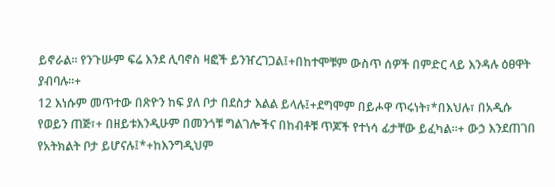ይኖራል። የንጉሡም ፍሬ እንደ ሊባኖስ ዛፎች ይንዠረገጋል፤+በከተሞቹም ውስጥ ሰዎች በምድር ላይ እንዳሉ ዕፀዋት ያብባሉ።+
12 እነሱም መጥተው በጽዮን ከፍ ያለ ቦታ በደስታ እልል ይላሉ፤+ደግሞም በይሖዋ ጥሩነት፣*በእህሉ፣ በአዲሱ የወይን ጠጅ፣+ በዘይቱእንዲሁም በመንጎቹ ግልገሎችና በከብቶቹ ጥጆች የተነሳ ፊታቸው ይፈካል።+ ውኃ እንደጠገበ የአትክልት ቦታ ይሆናሉ፤*+ከእንግዲህም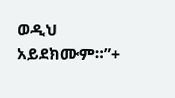ወዲህ አይደክሙም።”+